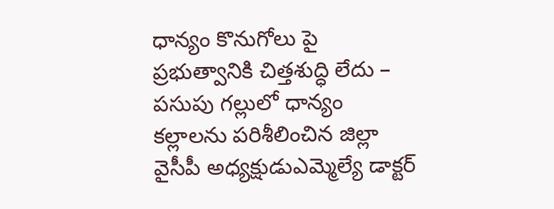ధాన్యం కొనుగోలు పై ప్రభుత్వానికి చిత్తశుద్ధి లేదు – పసుపు గల్లులో ధాన్యం కల్లాలను పరిశీలించిన జిల్లా వైసీపీ అధ్యక్షుడుఎమ్మెల్యే డాక్టర్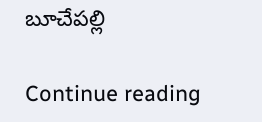బూచేపల్లి

Continue reading